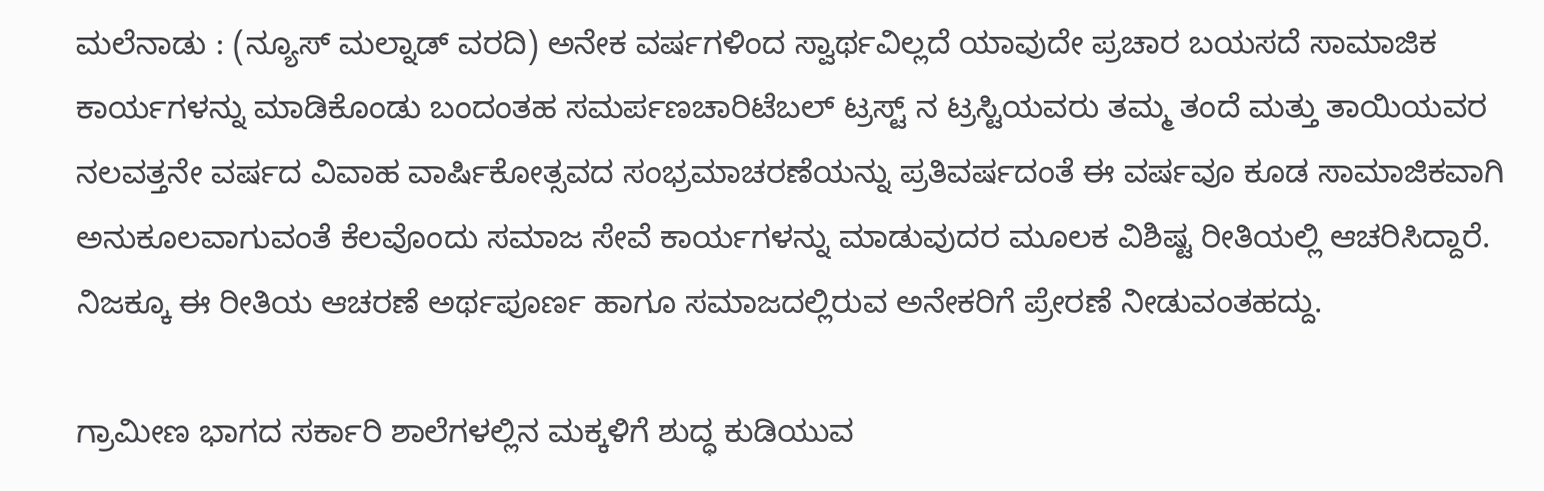ಮಲೆನಾಡು : (ನ್ಯೂಸ್ ಮಲ್ನಾಡ್ ವರದಿ) ಅನೇಕ ವರ್ಷಗಳಿಂದ ಸ್ವಾರ್ಥವಿಲ್ಲದೆ ಯಾವುದೇ ಪ್ರಚಾರ ಬಯಸದೆ ಸಾಮಾಜಿಕ ಕಾರ್ಯಗಳನ್ನು ಮಾಡಿಕೊಂಡು ಬಂದಂತಹ ಸಮರ್ಪಣಚಾರಿಟೆಬಲ್ ಟ್ರಸ್ಟ್ ನ ಟ್ರಸ್ಟಿಯವರು ತಮ್ಮ ತಂದೆ ಮತ್ತು ತಾಯಿಯವರ ನಲವತ್ತನೇ ವರ್ಷದ ವಿವಾಹ ವಾರ್ಷಿಕೋತ್ಸವದ ಸಂಭ್ರಮಾಚರಣೆಯನ್ನು ಪ್ರತಿವರ್ಷದಂತೆ ಈ ವರ್ಷವೂ ಕೂಡ ಸಾಮಾಜಿಕವಾಗಿ ಅನುಕೂಲವಾಗುವಂತೆ ಕೆಲವೊಂದು ಸಮಾಜ ಸೇವೆ ಕಾರ್ಯಗಳನ್ನು ಮಾಡುವುದರ ಮೂಲಕ ವಿಶಿಷ್ಟ ರೀತಿಯಲ್ಲಿ ಆಚರಿಸಿದ್ದಾರೆ. ನಿಜಕ್ಕೂ ಈ ರೀತಿಯ ಆಚರಣೆ ಅರ್ಥಪೂರ್ಣ ಹಾಗೂ ಸಮಾಜದಲ್ಲಿರುವ ಅನೇಕರಿಗೆ ಪ್ರೇರಣೆ ನೀಡುವಂತಹದ್ದು.

ಗ್ರಾಮೀಣ ಭಾಗದ ಸರ್ಕಾರಿ ಶಾಲೆಗಳಲ್ಲಿನ ಮಕ್ಕಳಿಗೆ ಶುದ್ಧ ಕುಡಿಯುವ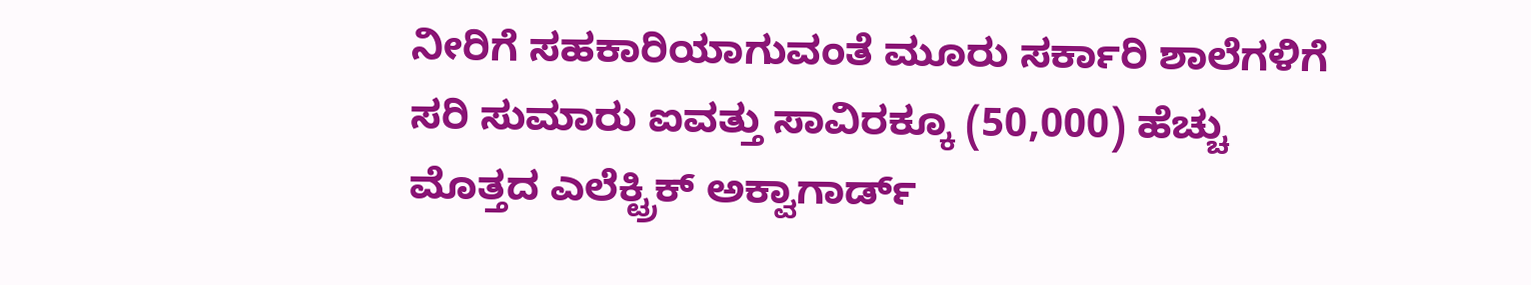ನೀರಿಗೆ ಸಹಕಾರಿಯಾಗುವಂತೆ ಮೂರು ಸರ್ಕಾರಿ ಶಾಲೆಗಳಿಗೆ ಸರಿ ಸುಮಾರು ಐವತ್ತು ಸಾವಿರಕ್ಕೂ (50,000) ಹೆಚ್ಚು ಮೊತ್ತದ ಎಲೆಕ್ಟ್ರಿಕ್ ಅಕ್ವಾಗಾರ್ಡ್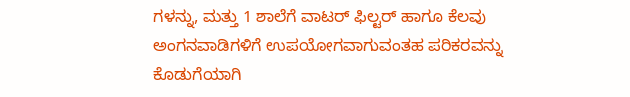ಗಳನ್ನು, ಮತ್ತು 1 ಶಾಲೆಗೆ ವಾಟರ್ ಫಿಲ್ಟರ್ ಹಾಗೂ ಕೆಲವು ಅಂಗನವಾಡಿಗಳಿಗೆ ಉಪಯೋಗವಾಗುವಂತಹ ಪರಿಕರವನ್ನು ಕೊಡುಗೆಯಾಗಿ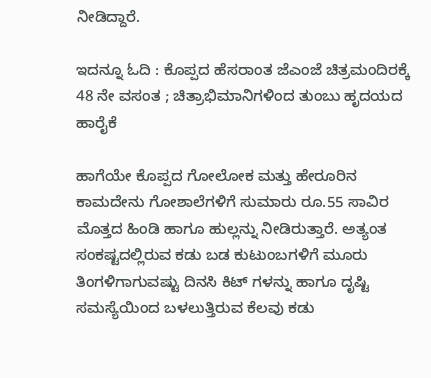ನೀಡಿದ್ದಾರೆ.

ಇದನ್ನೂ ಓದಿ : ಕೊಪ್ಪದ ಹೆಸರಾಂತ ಜೆಎಂಜೆ ಚಿತ್ರಮಂದಿರಕ್ಕೆ 48 ನೇ ವಸಂತ ; ಚಿತ್ರಾಭಿಮಾನಿಗಳಿಂದ ತುಂಬು ಹೃದಯದ ಹಾರೈಕೆ

ಹಾಗೆಯೇ ಕೊಪ್ಪದ ಗೋಲೋಕ ಮತ್ತು ಹೇರೂರಿನ ಕಾಮದೇನು ಗೋಶಾಲೆಗಳಿಗೆ ಸುಮಾರು ರೂ.55 ಸಾವಿರ ಮೊತ್ತದ ಹಿಂಡಿ ಹಾಗೂ ಹುಲ್ಲನ್ನು ನೀಡಿರುತ್ತಾರೆ. ಅತ್ಯಂತ ಸಂಕಷ್ಟದಲ್ಲಿರುವ ಕಡು ಬಡ ಕುಟುಂಬಗಳಿಗೆ ಮೂರು ತಿಂಗಳಿಗಾಗುವಷ್ಟು ದಿನಸಿ ಕಿಟ್ ಗಳನ್ನು ಹಾಗೂ ದೃಷ್ಟಿ ಸಮಸ್ಯೆಯಿಂದ ಬಳಲುತ್ತಿರುವ ಕೆಲವು ಕಡು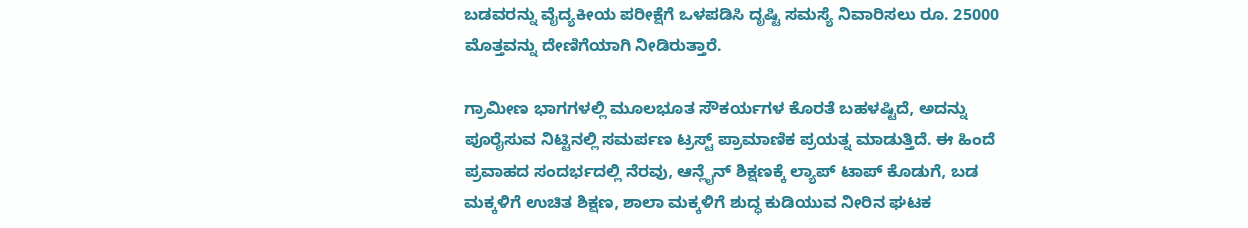ಬಡವರನ್ನು ವೈದ್ಯಕೀಯ ಪರೀಕ್ಷೆಗೆ ಒಳಪಡಿಸಿ ದೃಷ್ಟಿ ಸಮಸ್ಯೆ ನಿವಾರಿಸಲು ರೂ. 25000 ಮೊತ್ತವನ್ನು ದೇಣಿಗೆಯಾಗಿ ನೀಡಿರುತ್ತಾರೆ.

ಗ್ರಾಮೀಣ ಭಾಗಗಳಲ್ಲಿ ಮೂಲಭೂತ ಸೌಕರ್ಯಗಳ ಕೊರತೆ ಬಹಳಷ್ಟಿದೆ, ಅದನ್ನು ಪೂರೈಸುವ ನಿಟ್ಟಿನಲ್ಲಿ ಸಮರ್ಪಣ ಟ್ರಸ್ಟ್ ಪ್ರಾಮಾಣಿಕ ಪ್ರಯತ್ನ ಮಾಡುತ್ತಿದೆ. ಈ ಹಿಂದೆ ಪ್ರವಾಹದ ಸಂದರ್ಭದಲ್ಲಿ ನೆರವು, ಆನ್ಲೈನ್ ಶಿಕ್ಷಣಕ್ಕೆ ಲ್ಯಾಪ್ ಟಾಪ್ ಕೊಡುಗೆ, ಬಡ ಮಕ್ಕಳಿಗೆ ಉಚಿತ ಶಿಕ್ಷಣ, ಶಾಲಾ ಮಕ್ಕಳಿಗೆ ಶುದ್ಧ ಕುಡಿಯುವ ನೀರಿನ ಘಟಕ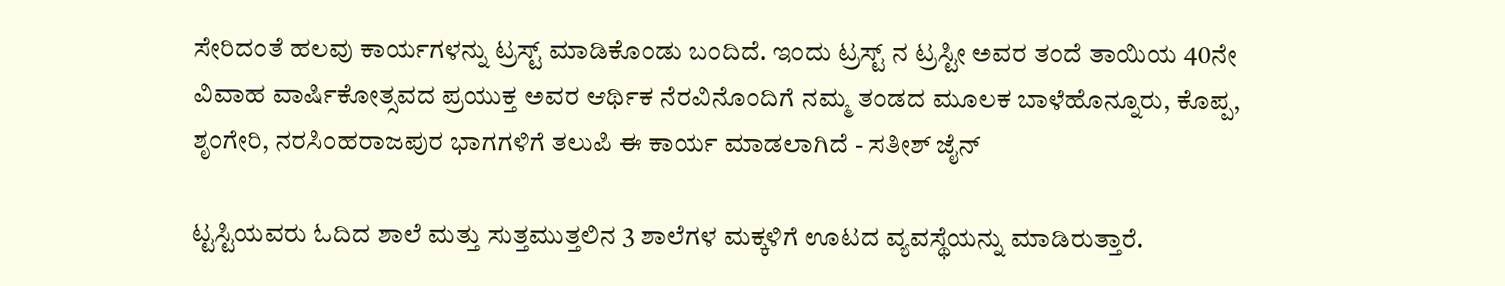ಸೇರಿದಂತೆ ಹಲವು ಕಾರ್ಯಗಳನ್ನು ಟ್ರಸ್ಟ್ ಮಾಡಿಕೊಂಡು ಬಂದಿದೆ. ಇಂದು ಟ್ರಸ್ಟ್ ನ ಟ್ರಸ್ಟೀ ಅವರ ತಂದೆ ತಾಯಿಯ 40ನೇ ವಿವಾಹ ವಾರ್ಷಿಕೋತ್ಸವದ ಪ್ರಯುಕ್ತ ಅವರ ಆರ್ಥಿಕ ನೆರವಿನೊಂದಿಗೆ ನಮ್ಮ ತಂಡದ ಮೂಲಕ ಬಾಳೆಹೊನ್ನೂರು, ಕೊಪ್ಪ, ಶೃಂಗೇರಿ, ನರಸಿಂಹರಾಜಪುರ ಭಾಗಗಳಿಗೆ ತಲುಪಿ ಈ ಕಾರ್ಯ ಮಾಡಲಾಗಿದೆ - ಸತೀಶ್ ಜೈನ್

ಟ್ಟಸ್ಟಿಯವರು ಓದಿದ ಶಾಲೆ ಮತ್ತು ಸುತ್ತಮುತ್ತಲಿನ 3 ಶಾಲೆಗಳ ಮಕ್ಕಳಿಗೆ ಊಟದ ವ್ಯವಸ್ಥೆಯನ್ನು ಮಾಡಿರುತ್ತಾರೆ.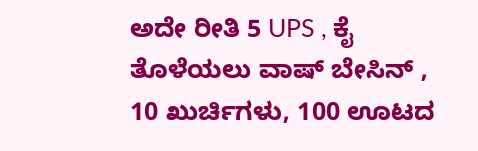ಅದೇ ರೀತಿ 5 UPS , ಕೈ ತೊಳೆಯಲು ವಾಷ್ ಬೇಸಿನ್ , 10 ಖುರ್ಚಿಗಳು, 100 ಊಟದ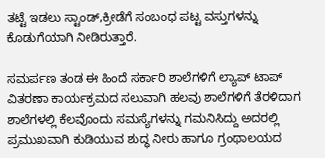ತಟ್ಟೆ ಇಡಲು ಸ್ಟಾಂಡ್,ಕ್ರೀಡೆಗೆ ಸಂಬಂಧ ಪಟ್ಟ ವಸ್ತುಗಳನ್ನು ಕೊಡುಗೆಯಾಗಿ ನೀಡಿರುತ್ತಾರೆ.

ಸಮರ್ಪಣ ತಂಡ ಈ ಹಿಂದೆ ಸರ್ಕಾರಿ ಶಾಲೆಗಳಿಗೆ ಲ್ಯಾಪ್ ಟಾಪ್ ವಿತರಣಾ ಕಾರ್ಯಕ್ರಮದ ಸಲುವಾಗಿ ಹಲವು ಶಾಲೆಗಳಿಗೆ ತೆರಳಿದಾಗ ಶಾಲೆಗಳಲ್ಲಿ ಕೆಲವೊಂದು ಸಮಸ್ಯೆಗಳನ್ನು ಗಮನಿಸಿದ್ದು ಅದರಲ್ಲಿ ಪ್ರಮುಖವಾಗಿ ಕುಡಿಯುವ ಶುದ್ಧ ನೀರು ಹಾಗೂ ಗ್ರಂಥಾಲಯದ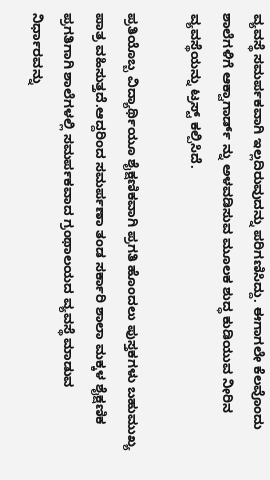ವ್ಯವಸ್ಥೆ ಸಮರ್ಪಕವಾಗಿ ಇಲ್ಲದಿರುವುದನ್ನು ಪರಿಗಣಿಸಿದ್ದು. ಈಗಾಗಲೇ ಕೆಲವೊಂದು ಶಾಲೆಗಳಿಗೆ ಆಕ್ವಾಗಾರ್ಡ್ ನ್ನು ಅಳವಡಿಸುವ ಮೂಲಕ ಶುದ್ಧ ಕುಡಿಯುವ ನೀರಿನ ವ್ಯವಸ್ಥೆಯನ್ನು ಟ್ರಸ್ಟ್ ಕಲ್ಪಿಸಿದೆ.

ಪ್ರತಿಯೊಬ್ಬ ವಿದ್ಯಾರ್ಥಿಯೂ ಶೈಕ್ಷಣಿಕವಾಗಿ ಪ್ರಗತಿ ಹೊಂದಲು ಪುಸ್ತಕಗಳು ಬಹುಮುಖ್ಯ ಪಾತ್ರ ವಹಿಸುತ್ತದೆ.ಆದ್ದರಿಂದ ಸಮರ್ಪಣಾ ತಂಡ ಸರ್ಕಾರಿ ಶಾಲಾ ಮಕ್ಕಳ ಶೈಕ್ಷಣಿಕ ಪ್ರಗತಿಗಾಗಿ ಶಾಲೆಗಳಲ್ಲಿ ಸಮರ್ಪಕವಾದ ಗ್ರಂಥಾಲಯದ ವ್ಯವಸ್ಥೆ ಮಾಡುವ ನಿರ್ಧಾರವನ್ನು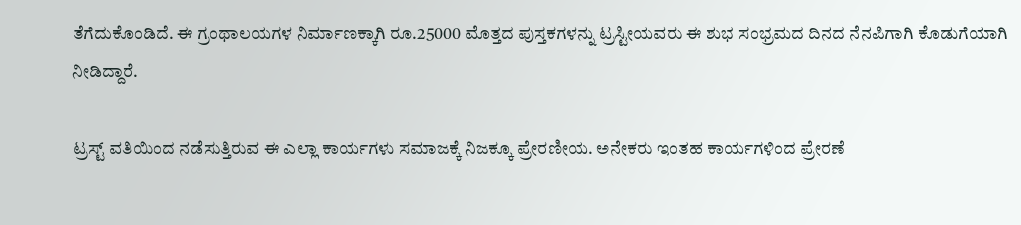ತೆಗೆದುಕೊಂಡಿದೆ. ಈ ಗ್ರಂಥಾಲಯಗಳ ನಿರ್ಮಾಣಕ್ಕಾಗಿ ರೂ.25000 ಮೊತ್ತದ ಪುಸ್ತಕಗಳನ್ನು ಟ್ರಸ್ಟೀಯವರು ಈ ಶುಭ ಸಂಭ್ರಮದ ದಿನದ ನೆನಪಿಗಾಗಿ ಕೊಡುಗೆಯಾಗಿ ನೀಡಿದ್ದಾರೆ.

ಟ್ರಸ್ಟ್ ವತಿಯಿಂದ ನಡೆಸುತ್ತಿರುವ ಈ ಎಲ್ಲಾ ಕಾರ್ಯಗಳು ಸಮಾಜಕ್ಕೆ ನಿಜಕ್ಕೂ ಪ್ರೇರಣೀಯ. ಅನೇಕರು ಇಂತಹ ಕಾರ್ಯಗಳಿಂದ ಪ್ರೇರಣೆ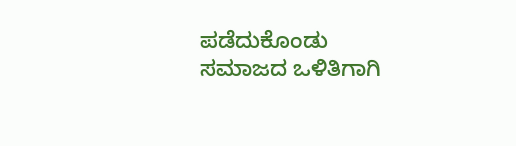ಪಡೆದುಕೊಂಡು ಸಮಾಜದ ಒಳಿತಿಗಾಗಿ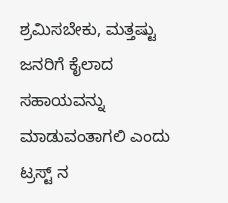ಶ್ರಮಿಸಬೇಕು, ಮತ್ತಷ್ಟು ಜನರಿಗೆ ಕೈಲಾದ ಸಹಾಯವನ್ನು ಮಾಡುವಂತಾಗಲಿ ಎಂದು ಟ್ರಸ್ಟ್ ನ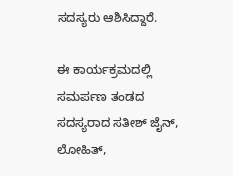ಸದಸ್ಯರು ಆಶಿಸಿದ್ದಾರೆ.

ಈ ಕಾರ್ಯಕ್ರಮದಲ್ಲಿ ಸಮರ್ಪಣ ತಂಡದ ಸದಸ್ಯರಾದ ಸತೀಶ್ ಜೈನ್, ಲೋಹಿತ್,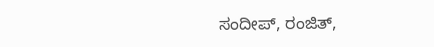ಸಂದೀಪ್, ರಂಜಿತ್,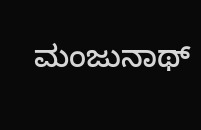ಮಂಜುನಾಥ್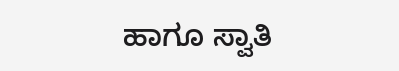ಹಾಗೂ ಸ್ವಾತಿ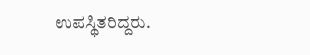ಉಪಸ್ಥಿತರಿದ್ದರು.